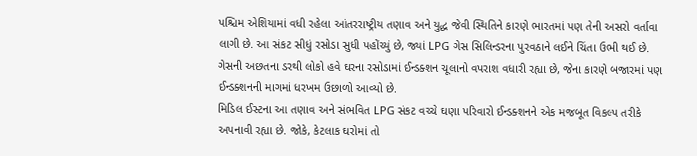પશ્ચિમ એશિયામાં વધી રહેલા આંતરરાષ્ટ્રીય તણાવ અને યુદ્ધ જેવી સ્થિતિને કારણે ભારતમાં પણ તેની અસરો વર્તાવા લાગી છે. આ સંકટ સીધું રસોડા સુધી પહોંચ્યું છે, જ્યાં LPG ગેસ સિલિન્ડરના પુરવઠાને લઈને ચિંતા ઉભી થઈ છે. ગેસની અછતના ડરથી લોકો હવે ઘરના રસોડામાં ઈન્ડક્શન ચૂલાનો વપરાશ વધારી રહ્યા છે, જેના કારણે બજારમાં પણ ઈન્ડક્શનની માગમાં ધરખમ ઉછાળો આવ્યો છે.
મિડિલ ઈસ્ટના આ તણાવ અને સંભવિત LPG સંકટ વચ્ચે ઘણા પરિવારો ઈન્ડક્શનને એક મજબૂત વિકલ્પ તરીકે અપનાવી રહ્યા છે. જોકે, કેટલાક ઘરોમાં તો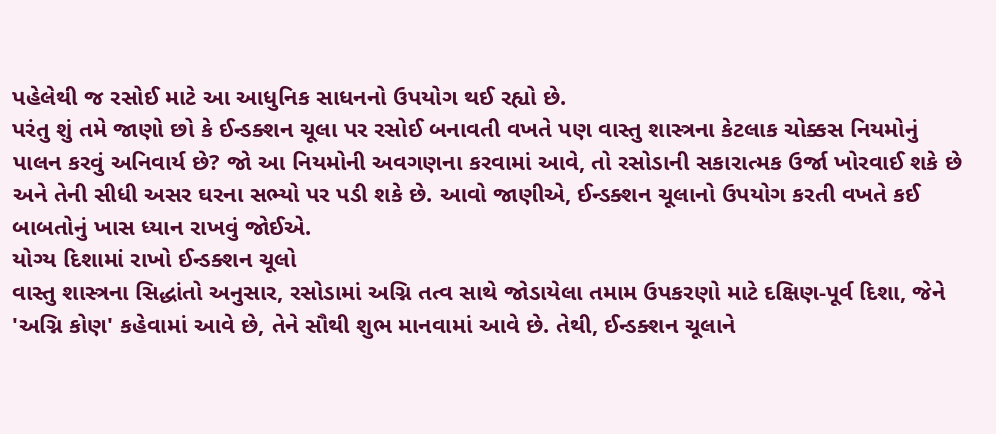પહેલેથી જ રસોઈ માટે આ આધુનિક સાધનનો ઉપયોગ થઈ રહ્યો છે.
પરંતુ શું તમે જાણો છો કે ઈન્ડક્શન ચૂલા પર રસોઈ બનાવતી વખતે પણ વાસ્તુ શાસ્ત્રના કેટલાક ચોક્કસ નિયમોનું પાલન કરવું અનિવાર્ય છે? જો આ નિયમોની અવગણના કરવામાં આવે, તો રસોડાની સકારાત્મક ઉર્જા ખોરવાઈ શકે છે અને તેની સીધી અસર ઘરના સભ્યો પર પડી શકે છે. આવો જાણીએ, ઈન્ડક્શન ચૂલાનો ઉપયોગ કરતી વખતે કઈ બાબતોનું ખાસ ધ્યાન રાખવું જોઈએ.
યોગ્ય દિશામાં રાખો ઈન્ડક્શન ચૂલો
વાસ્તુ શાસ્ત્રના સિદ્ધાંતો અનુસાર, રસોડામાં અગ્નિ તત્વ સાથે જોડાયેલા તમામ ઉપકરણો માટે દક્ષિણ-પૂર્વ દિશા, જેને 'અગ્નિ કોણ' કહેવામાં આવે છે, તેને સૌથી શુભ માનવામાં આવે છે. તેથી, ઈન્ડક્શન ચૂલાને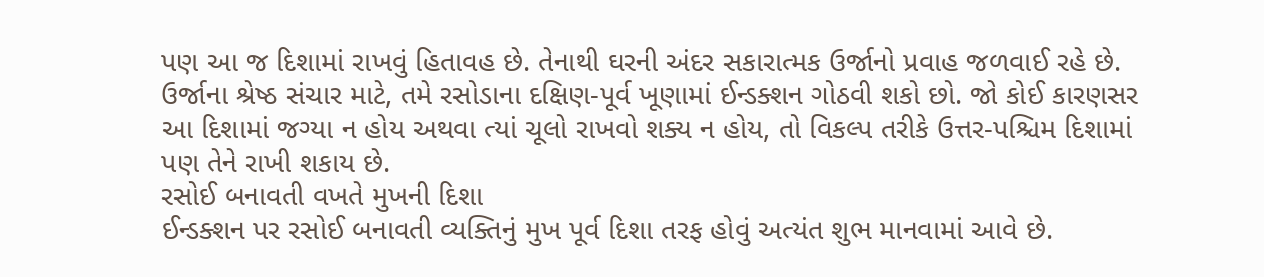પણ આ જ દિશામાં રાખવું હિતાવહ છે. તેનાથી ઘરની અંદર સકારાત્મક ઉર્જાનો પ્રવાહ જળવાઈ રહે છે. ઉર્જાના શ્રેષ્ઠ સંચાર માટે, તમે રસોડાના દક્ષિણ-પૂર્વ ખૂણામાં ઈન્ડક્શન ગોઠવી શકો છો. જો કોઈ કારણસર આ દિશામાં જગ્યા ન હોય અથવા ત્યાં ચૂલો રાખવો શક્ય ન હોય, તો વિકલ્પ તરીકે ઉત્તર-પશ્ચિમ દિશામાં પણ તેને રાખી શકાય છે.
રસોઈ બનાવતી વખતે મુખની દિશા
ઈન્ડક્શન પર રસોઈ બનાવતી વ્યક્તિનું મુખ પૂર્વ દિશા તરફ હોવું અત્યંત શુભ માનવામાં આવે છે.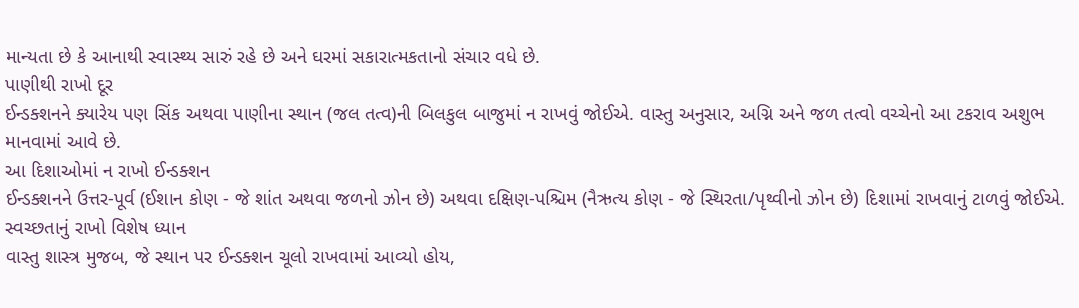માન્યતા છે કે આનાથી સ્વાસ્થ્ય સારું રહે છે અને ઘરમાં સકારાત્મકતાનો સંચાર વધે છે.
પાણીથી રાખો દૂર
ઈન્ડક્શનને ક્યારેય પણ સિંક અથવા પાણીના સ્થાન (જલ તત્વ)ની બિલકુલ બાજુમાં ન રાખવું જોઈએ. વાસ્તુ અનુસાર, અગ્નિ અને જળ તત્વો વચ્ચેનો આ ટકરાવ અશુભ માનવામાં આવે છે.
આ દિશાઓમાં ન રાખો ઈન્ડક્શન
ઈન્ડક્શનને ઉત્તર-પૂર્વ (ઈશાન કોણ - જે શાંત અથવા જળનો ઝોન છે) અથવા દક્ષિણ-પશ્ચિમ (નૈઋત્ય કોણ - જે સ્થિરતા/પૃથ્વીનો ઝોન છે) દિશામાં રાખવાનું ટાળવું જોઈએ.
સ્વચ્છતાનું રાખો વિશેષ ધ્યાન
વાસ્તુ શાસ્ત્ર મુજબ, જે સ્થાન પર ઈન્ડક્શન ચૂલો રાખવામાં આવ્યો હોય,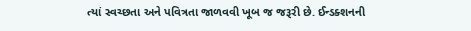ત્યાં સ્વચ્છતા અને પવિત્રતા જાળવવી ખૂબ જ જરૂરી છે. ઈન્ડક્શનની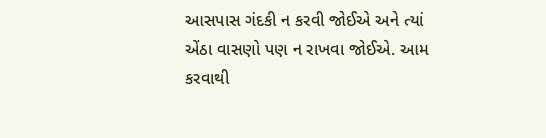આસપાસ ગંદકી ન કરવી જોઈએ અને ત્યાં એંઠા વાસણો પણ ન રાખવા જોઈએ. આમ કરવાથી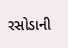રસોડાની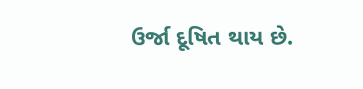ઉર્જા દૂષિત થાય છે.